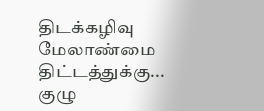திடக்கழிவு மேலாண்மை திட்டத்துக்கு... குழு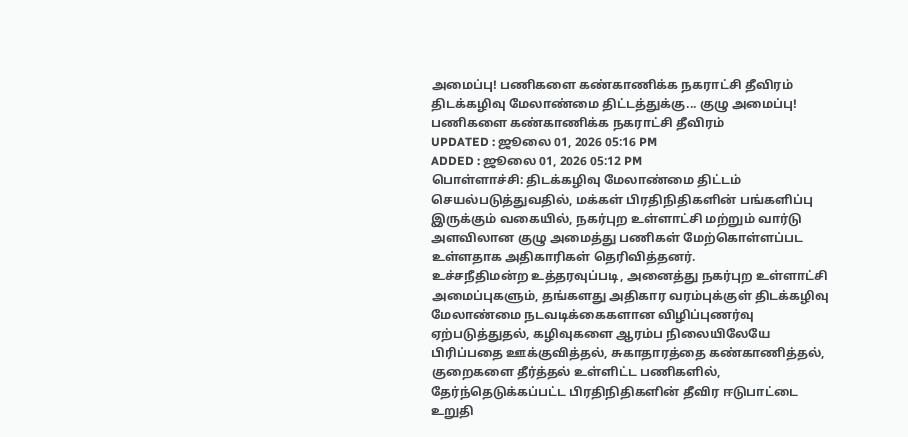அமைப்பு! பணிகளை கண்காணிக்க நகராட்சி தீவிரம்
திடக்கழிவு மேலாண்மை திட்டத்துக்கு... குழு அமைப்பு! பணிகளை கண்காணிக்க நகராட்சி தீவிரம்
UPDATED : ஜூலை 01, 2026 05:16 PM
ADDED : ஜூலை 01, 2026 05:12 PM
பொள்ளாச்சி: திடக்கழிவு மேலாண்மை திட்டம் செயல்படுத்துவதில், மக்கள் பிரதிநிதிகளின் பங்களிப்பு இருக்கும் வகையில், நகர்புற உள்ளாட்சி மற்றும் வார்டு அளவிலான குழு அமைத்து பணிகள் மேற்கொள்ளப்பட உள்ளதாக அதிகாரிகள் தெரிவித்தனர்.
உச்சநீதிமன்ற உத்தரவுப்படி, அனைத்து நகர்புற உள்ளாட்சி அமைப்புகளும், தங்களது அதிகார வரம்புக்குள் திடக்கழிவு மேலாண்மை நடவடிக்கைகளான விழிப்புணர்வு ஏற்படுத்துதல், கழிவுகளை ஆரம்ப நிலையிலேயே பிரிப்பதை ஊக்குவித்தல், சுகாதாரத்தை கண்காணித்தல், குறைகளை தீர்த்தல் உள்ளிட்ட பணிகளில், தேர்ந்தெடுக்கப்பட்ட பிரதிநிதிகளின் தீவிர ஈடுபாட்டை உறுதி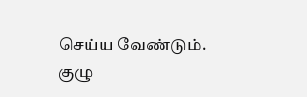செய்ய வேண்டும்.
குழு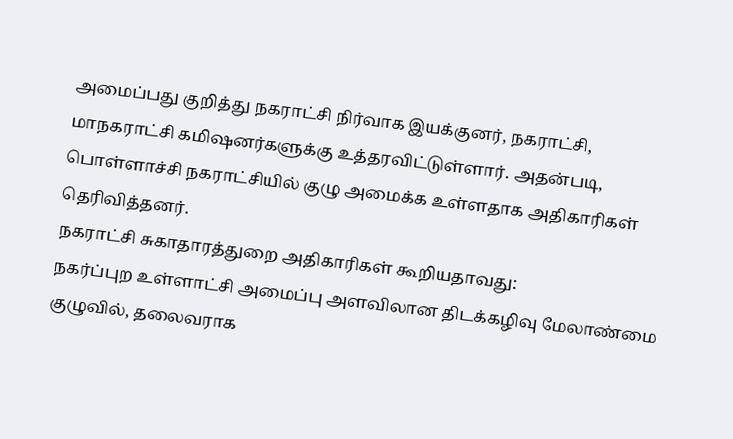அமைப்பது குறித்து நகராட்சி நிர்வாக இயக்குனர், நகராட்சி, மாநகராட்சி கமிஷனர்களுக்கு உத்தரவிட்டுள்ளார். அதன்படி, பொள்ளாச்சி நகராட்சியில் குழு அமைக்க உள்ளதாக அதிகாரிகள் தெரிவித்தனர்.
நகராட்சி சுகாதாரத்துறை அதிகாரிகள் கூறியதாவது:
நகர்ப்புற உள்ளாட்சி அமைப்பு அளவிலான திடக்கழிவு மேலாண்மை குழுவில், தலைவராக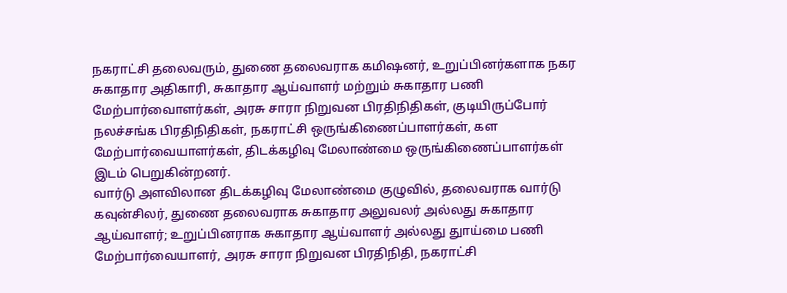நகராட்சி தலைவரும், துணை தலைவராக கமிஷனர், உறுப்பினர்களாக நகர சுகாதார அதிகாரி, சுகாதார ஆய்வாளர் மற்றும் சுகாதார பணி மேற்பார்வைாளர்கள், அரசு சாரா நிறுவன பிரதிநிதிகள், குடியிருப்போர் நலச்சங்க பிரதிநிதிகள், நகராட்சி ஒருங்கிணைப்பாளர்கள், கள மேற்பார்வையாளர்கள், திடக்கழிவு மேலாண்மை ஒருங்கிணைப்பாளர்கள் இடம் பெறுகின்றனர்.
வார்டு அளவிலான திடக்கழிவு மேலாண்மை குழுவில், தலைவராக வார்டு கவுன்சிலர், துணை தலைவராக சுகாதார அலுவலர் அல்லது சுகாதார ஆய்வாளர்; உறுப்பினராக சுகாதார ஆய்வாளர் அல்லது துாய்மை பணி மேற்பார்வையாளர், அரசு சாரா நிறுவன பிரதிநிதி, நகராட்சி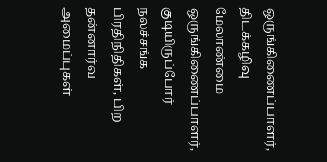ஒருங்கிணைப்பாளர், திடக்கழிவு மேலாண்மை ஒருங்கிணைப்பாளர், குடியிருப்போர் நலச்சங்க பிரதிநிதிகள், பிற தன்னார்வ அமைப்புகள்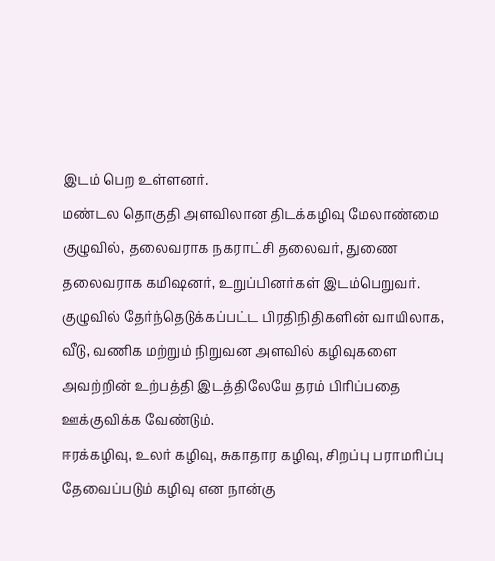இடம் பெற உள்ளனர்.
மண்டல தொகுதி அளவிலான திடக்கழிவு மேலாண்மை குழுவில், தலைவராக நகராட்சி தலைவர், துணை தலைவராக கமிஷனர், உறுப்பினர்கள் இடம்பெறுவர்.
குழுவில் தேர்ந்தெடுக்கப்பட்ட பிரதிநிதிகளின் வாயிலாக, வீடு, வணிக மற்றும் நிறுவன அளவில் கழிவுகளை அவற்றின் உற்பத்தி இடத்திலேயே தரம் பிரிப்பதை ஊக்குவிக்க வேண்டும்.
ஈரக்கழிவு, உலர் கழிவு, சுகாதார கழிவு, சிறப்பு பராமரிப்பு தேவைப்படும் கழிவு என நான்கு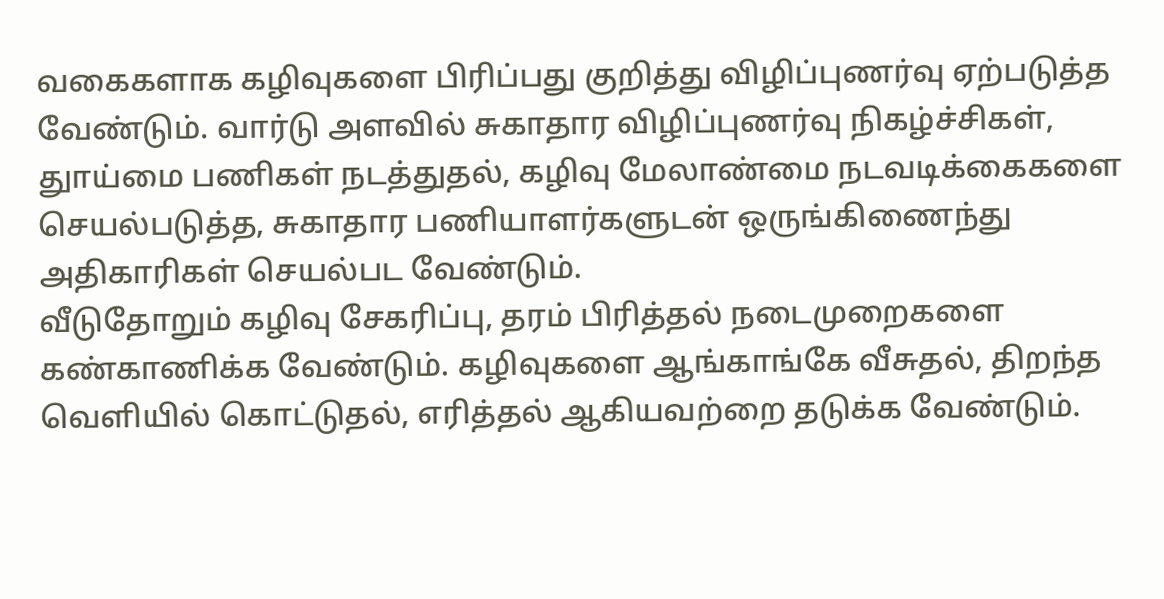வகைகளாக கழிவுகளை பிரிப்பது குறித்து விழிப்புணர்வு ஏற்படுத்த வேண்டும். வார்டு அளவில் சுகாதார விழிப்புணர்வு நிகழ்ச்சிகள், துாய்மை பணிகள் நடத்துதல், கழிவு மேலாண்மை நடவடிக்கைகளை செயல்படுத்த, சுகாதார பணியாளர்களுடன் ஒருங்கிணைந்து அதிகாரிகள் செயல்பட வேண்டும்.
வீடுதோறும் கழிவு சேகரிப்பு, தரம் பிரித்தல் நடைமுறைகளை கண்காணிக்க வேண்டும். கழிவுகளை ஆங்காங்கே வீசுதல், திறந்த வெளியில் கொட்டுதல், எரித்தல் ஆகியவற்றை தடுக்க வேண்டும்.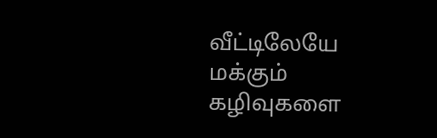வீட்டிலேயே மக்கும் கழிவுகளை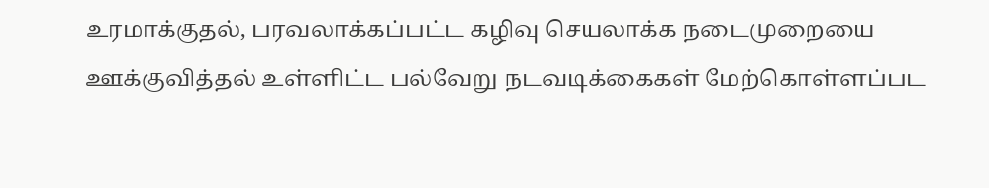உரமாக்குதல், பரவலாக்கப்பட்ட கழிவு செயலாக்க நடைமுறையை ஊக்குவித்தல் உள்ளிட்ட பல்வேறு நடவடிக்கைகள் மேற்கொள்ளப்பட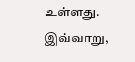உள்ளது.
இவ்வாறு,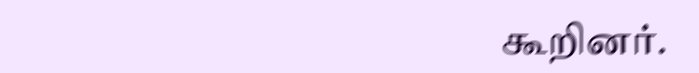கூறினர்.